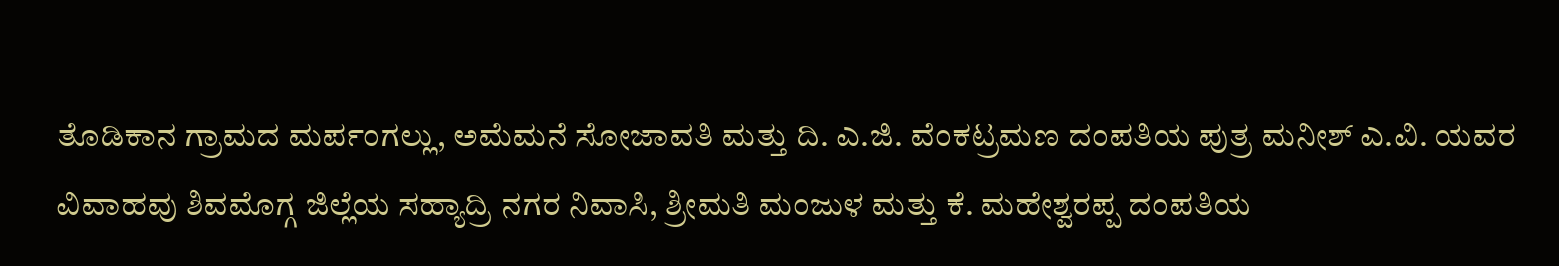ತೊಡಿಕಾನ ಗ್ರಾಮದ ಮರ್ಪಂಗಲ್ಲು, ಅಮೆಮನೆ ಸೋಜಾವತಿ ಮತ್ತು ದಿ. ಎ.ಜಿ. ವೆಂಕಟ್ರಮಣ ದಂಪತಿಯ ಪುತ್ರ ಮನೀಶ್ ಎ.ವಿ. ಯವರ ವಿವಾಹವು ಶಿವಮೊಗ್ಗ ಜಿಲ್ಲೆಯ ಸಹ್ಯಾದ್ರಿ ನಗರ ನಿವಾಸಿ, ಶ್ರೀಮತಿ ಮಂಜುಳ ಮತ್ತು ಕೆ. ಮಹೇಶ್ವರಪ್ಪ ದಂಪತಿಯ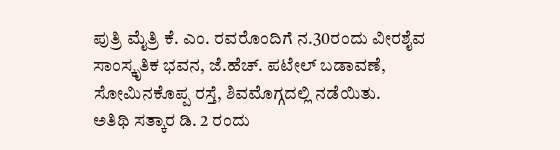ಪುತ್ರಿ ಮೈತ್ರಿ ಕೆ. ಎಂ. ರವರೊಂದಿಗೆ ನ.30ರಂದು ವೀರಶೈವ ಸಾಂಸ್ಕೃತಿಕ ಭವನ, ಜೆ.ಹೆಚ್. ಪಟೇಲ್ ಬಡಾವಣೆ, ಸೋಮಿನಕೊಪ್ಪ ರಸ್ತೆ, ಶಿವಮೊಗ್ಗದಲ್ಲಿ ನಡೆಯಿತು.
ಅತಿಥಿ ಸತ್ಕಾರ ಡಿ. 2 ರಂದು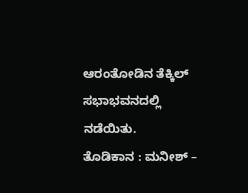ಆರಂತೋಡಿನ ತೆಕ್ಕಿಲ್ ಸಭಾಭವನದಲ್ಲಿ ನಡೆಯಿತು.
ತೊಡಿಕಾನ : ಮನೀಶ್ –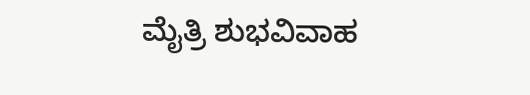ಮೈತ್ರಿ ಶುಭವಿವಾಹ